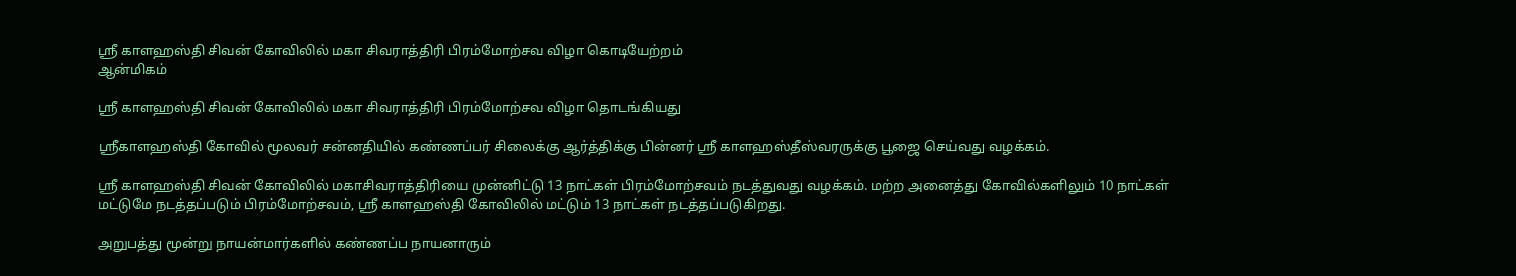ஸ்ரீ காளஹஸ்தி சிவன் கோவிலில் மகா சிவராத்திரி பிரம்மோற்சவ விழா கொடியேற்றம்
ஆன்மிகம்

ஸ்ரீ காளஹஸ்தி சிவன் கோவிலில் மகா சிவராத்திரி பிரம்மோற்சவ விழா தொடங்கியது

ஸ்ரீகாளஹஸ்தி கோவில் மூலவர் சன்னதியில் கண்ணப்பர் சிலைக்கு ஆர்த்திக்கு பின்னர் ஸ்ரீ காளஹஸ்தீஸ்வரருக்கு பூஜை செய்வது வழக்கம்.

ஸ்ரீ காளஹஸ்தி சிவன் கோவிலில் மகாசிவராத்திரியை முன்னிட்டு 13 நாட்கள் பிரம்மோற்சவம் நடத்துவது வழக்கம். மற்ற அனைத்து கோவில்களிலும் 10 நாட்கள் மட்டுமே நடத்தப்படும் பிரம்மோற்சவம், ஸ்ரீ காளஹஸ்தி கோவிலில் மட்டும் 13 நாட்கள் நடத்தப்படுகிறது.

அறுபத்து மூன்று நாயன்மார்களில் கண்ணப்ப நாயனாரும்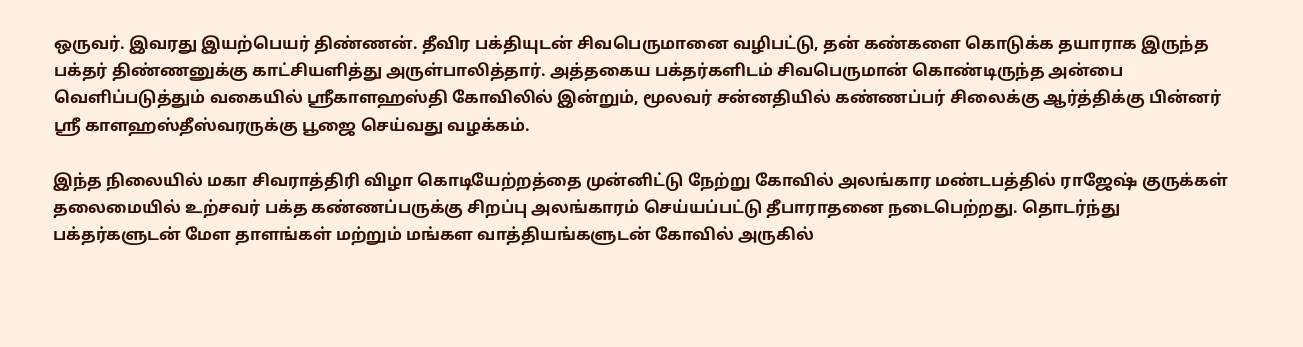ஒருவர். இவரது இயற்பெயர் திண்ணன். தீவிர பக்தியுடன் சிவபெருமானை வழிபட்டு, தன் கண்களை கொடுக்க தயாராக இருந்த பக்தர் திண்ணனுக்கு காட்சியளித்து அருள்பாலித்தார். அத்தகைய பக்தர்களிடம் சிவபெருமான் கொண்டிருந்த அன்பை வெளிப்படுத்தும் வகையில் ஸ்ரீகாளஹஸ்தி கோவிலில் இன்றும், மூலவர் சன்னதியில் கண்ணப்பர் சிலைக்கு ஆர்த்திக்கு பின்னர் ஸ்ரீ காளஹஸ்தீஸ்வரருக்கு பூஜை செய்வது வழக்கம்.

இந்த நிலையில் மகா சிவராத்திரி விழா கொடியேற்றத்தை முன்னிட்டு நேற்று கோவில் அலங்கார மண்டபத்தில் ராஜேஷ் குருக்கள் தலைமையில் உற்சவர் பக்த கண்ணப்பருக்கு சிறப்பு அலங்காரம் செய்யப்பட்டு தீபாராதனை நடைபெற்றது. தொடர்ந்து பக்தர்களுடன் மேள தாளங்கள் மற்றும் மங்கள வாத்தியங்களுடன் கோவில் அருகில்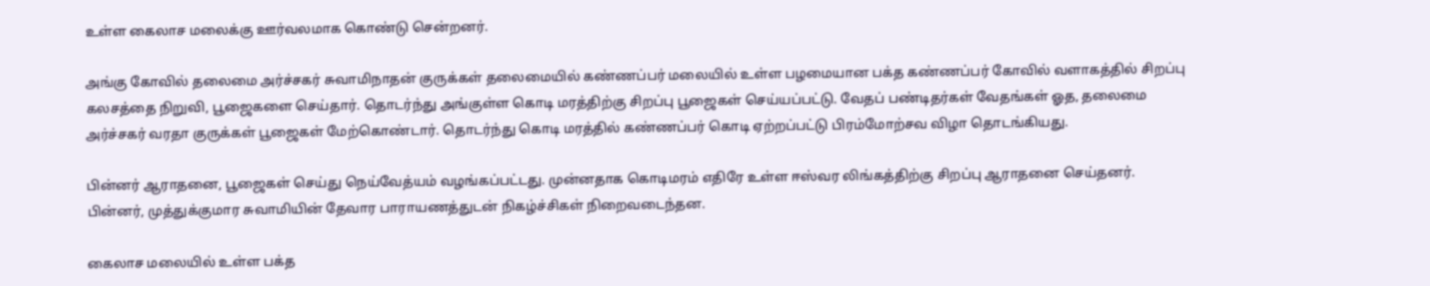உள்ள கைலாச மலைக்கு ஊர்வலமாக கொண்டு சென்றனர்.

அங்கு கோவில் தலைமை அர்ச்சகர் சுவாமிநாதன் குருக்கள் தலைமையில் கண்ணப்பர் மலையில் உள்ள பழமையான பக்த கண்ணப்பர் கோவில் வளாகத்தில் சிறப்பு கலசத்தை நிறுவி, பூஜைகளை செய்தார். தொடர்ந்து அங்குள்ள கொடி மரத்திற்கு சிறப்பு பூஜைகள் செய்யப்பட்டு. வேதப் பண்டிதர்கள் வேதங்கள் ஓத, தலைமை அர்ச்சகர் வரதா குருக்கள் பூஜைகள் மேற்கொண்டார். தொடர்ந்து கொடி மரத்தில் கண்ணப்பர் கொடி ஏற்றப்பட்டு பிரம்மோற்சவ விழா தொடங்கியது.

பின்னர் ஆராதனை, பூஜைகள் செய்து நெய்வேத்யம் வழங்கப்பட்டது. முன்னதாக கொடிமரம் எதிரே உள்ள ஈஸ்வர லிங்கத்திற்கு சிறப்பு ஆராதனை செய்தனர். பின்னர், முத்துக்குமார சுவாமியின் தேவார பாராயணத்துடன் நிகழ்ச்சிகள் நிறைவடைந்தன.

கைலாச மலையில் உள்ள பக்த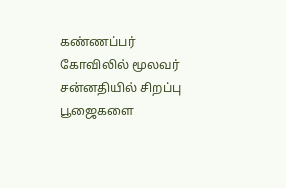கண்ணப்பர் கோவிலில் மூலவர் சன்னதியில் சிறப்பு பூஜைகளை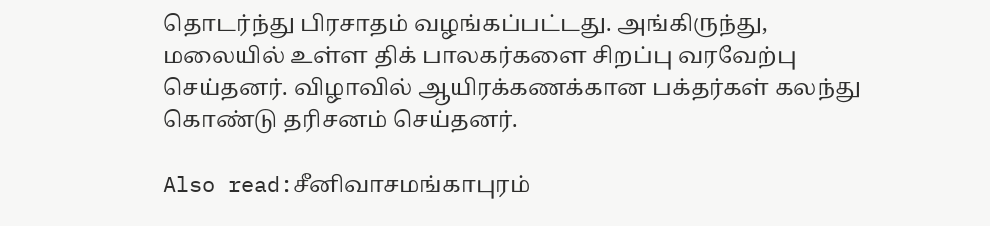தொடர்ந்து பிரசாதம் வழங்கப்பட்டது. அங்கிருந்து, மலையில் உள்ள திக் பாலகர்களை சிறப்பு வரவேற்பு செய்தனர். விழாவில் ஆயிரக்கணக்கான பக்தர்கள் கலந்து கொண்டு தரிசனம் செய்தனர்.

Also read:சீனிவாசமங்காபுரம்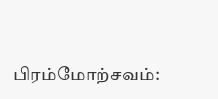பிரம்மோற்சவம்: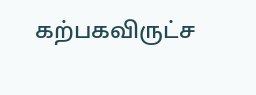கற்பகவிருட்ச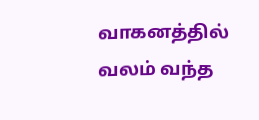வாகனத்தில் வலம் வந்த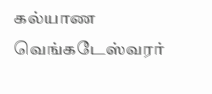கல்யாண வெங்கடேஸ்வரர்